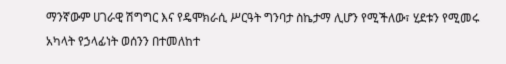ማንኛውም ሀገራዊ ሽግግር እና የዴሞክራሲ ሥርዓት ግንባታ ስኬታማ ሊሆን የሚችለው፣ ሂደቱን የሚመሩ አካላት የኃላፊነት ወሰንን በተመለከተ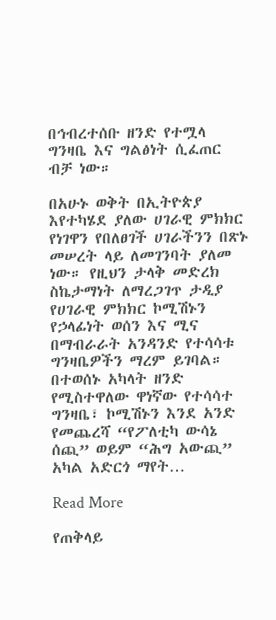በኅብረተሰቡ ዘንድ የተሟላ ግንዛቤ እና ግልፅነት ሲፈጠር ብቻ ነው።

በአሁኑ ወቅት በኢትዮጵያ እየተካሄደ ያለው ሀገራዊ ምክክር የነገዋን የበለፀገች ሀገራችንን በጽኑ መሠረት ላይ ለመገንባት ያለመ ነው። የዚህን ታላቅ መድረክ ስኬታማነት ለማረጋገጥ ታዲያ የሀገራዊ ምክክር ኮሚሽኑን የኃላፊነት ወሰን እና ሚና በማብራራት አንዳንድ የተሳሳቱ ግንዛቤዎችን ማረም ይገባል። በተወሰኑ አካላት ዘንድ የሚስተዋለው ዋነኛው የተሳሳተ ግንዛቤ፣ ኮሚሽኑን እንደ አንድ የመጨረሻ “የፖለቲካ ውሳኔ ሰጪ” ወይም “ሕግ አውጪ” አካል አድርጎ ማየት…

Read More

የጠቅላይ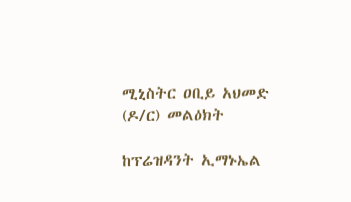ሚኒስትር ዐቢይ አህመድ (ዶ/ር) መልዕክት

ከፕሬዝዳንት ኢማኑኤል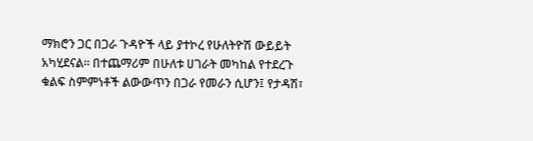ማክሮን ጋር በጋራ ጉዳዮች ላይ ያተኮረ የሁለትዮሽ ውይይት አካሂደናል። በተጨማሪም በሁለቱ ሀገራት መካከል የተደረጉ ቁልፍ ስምምነቶች ልውውጥን በጋራ የመራን ሲሆን፤ የታዳሽ፣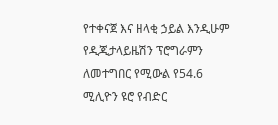የተቀናጀ እና ዘላቂ ኃይል እንዲሁም የዲጂታላይዜሽን ፕሮግራምን ለመተግበር የሚውል የ54.6 ሚሊዮን ዩሮ የብድር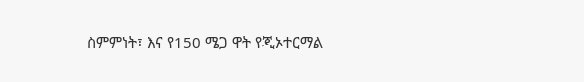ስምምነት፣ እና የ150 ሜጋ ዋት የጂኦተርማል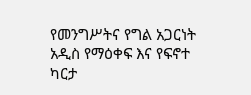የመንግሥትና የግል አጋርነት አዲስ የማዕቀፍ እና የፍኖተ ካርታ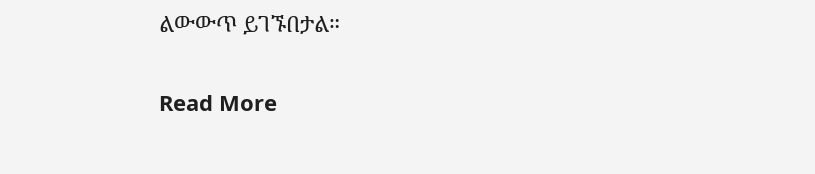ልውውጥ ይገኙበታል።

Read More